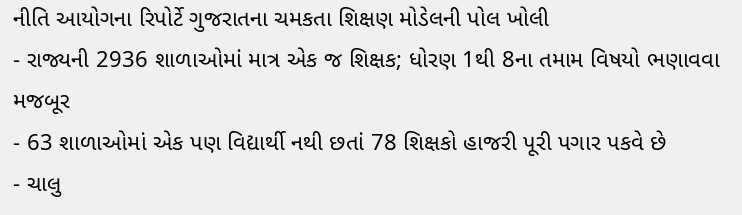નીતિ આયોગના રિપોર્ટે ગુજરાતના ચમકતા શિક્ષણ મોડેલની પોલ ખોલી
- રાજ્યની 2936 શાળાઓમાં માત્ર એક જ શિક્ષક; ધોરણ 1થી 8ના તમામ વિષયો ભણાવવા મજબૂર
- 63 શાળાઓમાં એક પણ વિદ્યાર્થી નથી છતાં 78 શિક્ષકો હાજરી પૂરી પગાર પકવે છે
- ચાલુ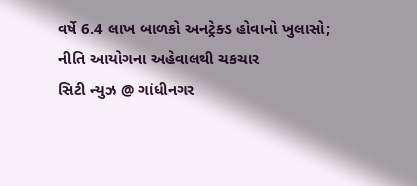વર્ષે 6.4 લાખ બાળકો અનટ્રેક્ડ હોવાનો ખુલાસો; નીતિ આયોગના અહેવાલથી ચકચાર
સિટી ન્યુઝ @ ગાંધીનગર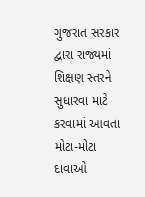ગુજરાત સરકાર દ્વારા રાજ્યમાં શિક્ષણ સ્તરને સુધારવા માટે કરવામાં આવતા મોટા-મોટા દાવાઓ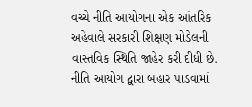વચ્ચે નીતિ આયોગના એક આંતરિક અહેવાલે સરકારી શિક્ષણ મોડેલની વાસ્તવિક સ્થિતિ જાહેર કરી દીધી છે. નીતિ આયોગ દ્વારા બહાર પાડવામાં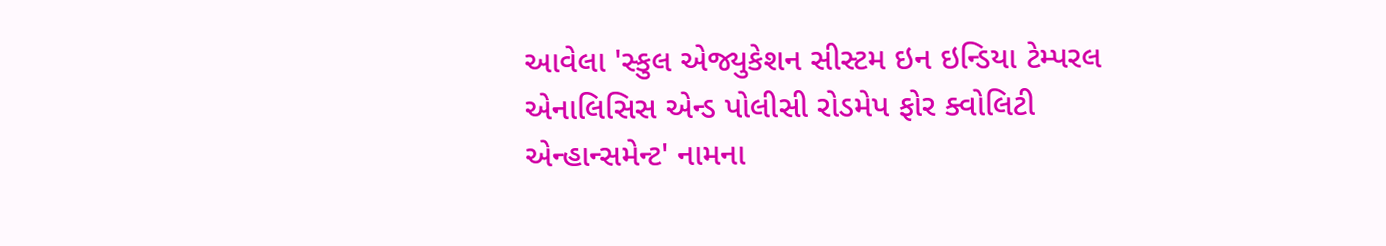આવેલા 'સ્કુલ એજ્યુકેશન સીસ્ટમ ઇન ઇન્ડિયા ટેમ્પરલ એનાલિસિસ એન્ડ પોલીસી રોડમેપ ફોર ક્વોલિટી એન્હાન્સમેન્ટ' નામના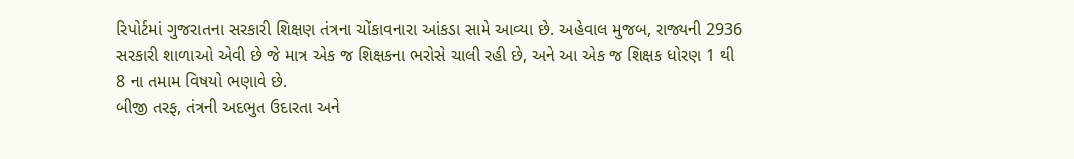રિપોર્ટમાં ગુજરાતના સરકારી શિક્ષણ તંત્રના ચોંકાવનારા આંકડા સામે આવ્યા છે. અહેવાલ મુજબ, રાજ્યની 2936 સરકારી શાળાઓ એવી છે જે માત્ર એક જ શિક્ષકના ભરોસે ચાલી રહી છે, અને આ એક જ શિક્ષક ધોરણ 1 થી 8 ના તમામ વિષયો ભણાવે છે.
બીજી તરફ, તંત્રની અદભુત ઉદારતા અને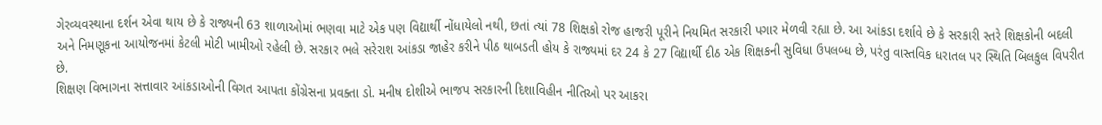ગેરવ્યવસ્થાના દર્શન એવા થાય છે કે રાજ્યની 63 શાળાઓમાં ભણવા માટે એક પણ વિદ્યાર્થી નોંધાયેલો નથી, છતાં ત્યાં 78 શિક્ષકો રોજ હાજરી પૂરીને નિયમિત સરકારી પગાર મેળવી રહ્યા છે. આ આંકડા દર્શાવે છે કે સરકારી સ્તરે શિક્ષકોની બદલી અને નિમણૂકના આયોજનમાં કેટલી મોટી ખામીઓ રહેલી છે. સરકાર ભલે સરેરાશ આંકડા જાહેર કરીને પીઠ થાબડતી હોય કે રાજ્યમાં દર 24 કે 27 વિદ્યાર્થી દીઠ એક શિક્ષકની સુવિધા ઉપલબ્ધ છે, પરંતુ વાસ્તવિક ધરાતલ પર સ્થિતિ બિલકુલ વિપરીત છે.
શિક્ષણ વિભાગના સત્તાવાર આંકડાઓની વિગત આપતા કોંગ્રેસના પ્રવક્તા ડો. મનીષ દોશીએ ભાજપ સરકારની દિશાવિહીન નીતિઓ પર આકરા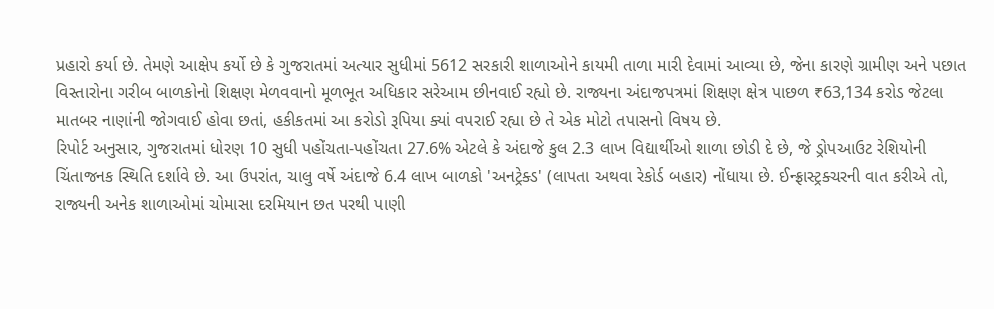પ્રહારો કર્યા છે. તેમણે આક્ષેપ કર્યો છે કે ગુજરાતમાં અત્યાર સુધીમાં 5612 સરકારી શાળાઓને કાયમી તાળા મારી દેવામાં આવ્યા છે, જેના કારણે ગ્રામીણ અને પછાત વિસ્તારોના ગરીબ બાળકોનો શિક્ષણ મેળવવાનો મૂળભૂત અધિકાર સરેઆમ છીનવાઈ રહ્યો છે. રાજ્યના અંદાજપત્રમાં શિક્ષણ ક્ષેત્ર પાછળ ₹63,134 કરોડ જેટલા માતબર નાણાંની જોગવાઈ હોવા છતાં, હકીકતમાં આ કરોડો રૂપિયા ક્યાં વપરાઈ રહ્યા છે તે એક મોટો તપાસનો વિષય છે.
રિપોર્ટ અનુસાર, ગુજરાતમાં ધોરણ 10 સુધી પહોંચતા-પહોંચતા 27.6% એટલે કે અંદાજે કુલ 2.3 લાખ વિદ્યાર્થીઓ શાળા છોડી દે છે, જે ડ્રોપઆઉટ રેશિયોની ચિંતાજનક સ્થિતિ દર્શાવે છે. આ ઉપરાંત, ચાલુ વર્ષે અંદાજે 6.4 લાખ બાળકો 'અનટ્રેક્ડ' (લાપતા અથવા રેકોર્ડ બહાર) નોંધાયા છે. ઈન્ફ્રાસ્ટ્રક્ચરની વાત કરીએ તો, રાજ્યની અનેક શાળાઓમાં ચોમાસા દરમિયાન છત પરથી પાણી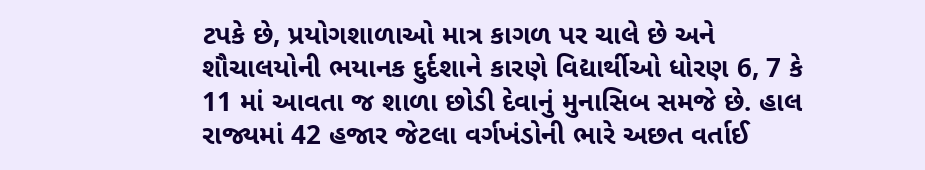ટપકે છે, પ્રયોગશાળાઓ માત્ર કાગળ પર ચાલે છે અને શૌચાલયોની ભયાનક દુર્દશાને કારણે વિદ્યાર્થીઓ ધોરણ 6, 7 કે 11 માં આવતા જ શાળા છોડી દેવાનું મુનાસિબ સમજે છે. હાલ રાજ્યમાં 42 હજાર જેટલા વર્ગખંડોની ભારે અછત વર્તાઈ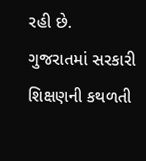રહી છે.
ગુજરાતમાં સરકારી શિક્ષણની કથળતી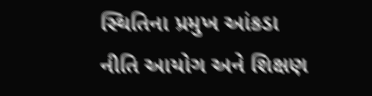સ્થિતિના પ્રમુખ આંકડા
નીતિ આયોગ અને શિક્ષણ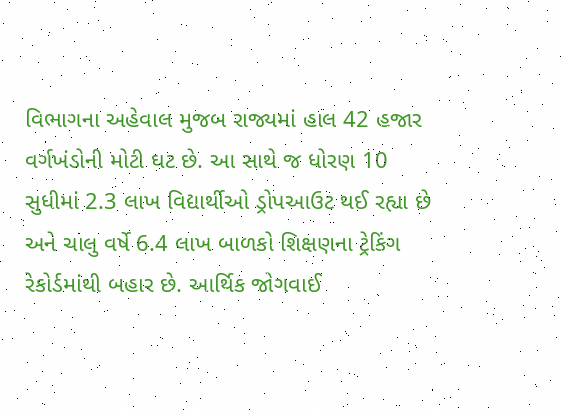વિભાગના અહેવાલ મુજબ રાજ્યમાં હાલ 42 હજાર વર્ગખંડોની મોટી ઘટ છે. આ સાથે જ ધોરણ 10 સુધીમાં 2.3 લાખ વિદ્યાર્થીઓ ડ્રોપઆઉટ થઈ રહ્યા છે અને ચાલુ વર્ષે 6.4 લાખ બાળકો શિક્ષણના ટ્રેકિંગ રેકોર્ડમાંથી બહાર છે. આર્થિક જોગવાઈ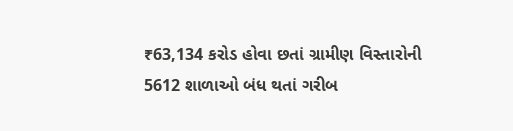₹63,134 કરોડ હોવા છતાં ગ્રામીણ વિસ્તારોની 5612 શાળાઓ બંધ થતાં ગરીબ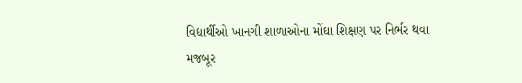વિદ્યાર્થીઓ ખાનગી શાળાઓના મોંઘા શિક્ષણ પર નિર્ભર થવા મજબૂર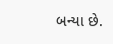બન્યા છે.